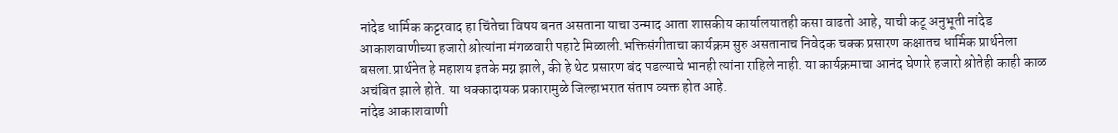नांदेड धार्मिक कट्टरवाद हा चिंतेचा विषय बनत असताना याचा उन्माद आता शासकीय कार्यालयातही कसा वाढतो आहे, याची कटू अनुभूती नांदेड आकाशवाणीच्या हजारो श्रोत्यांना मंगळवारी पहाटे मिळाली.भक्तिसंगीताचा कार्यक्रम सुरु असतानाच निवेदक चक्क प्रसारण कक्षातच धार्मिक प्रार्थनेला बसला.प्रार्थनेत हे महाशय इतके मग्न झाले, की हे थेट प्रसारण बंद पडल्याचे भानही त्यांना राहिले नाही. या कार्यक्रमाचा आनंद घेणारे हजारो श्रोतेही काही काळ अचंबित झाले होते. या धक्कादायक प्रकारामुळे जिल्हाभरात संताप व्यक्त होत आहे.
नांदेड आकाशवाणी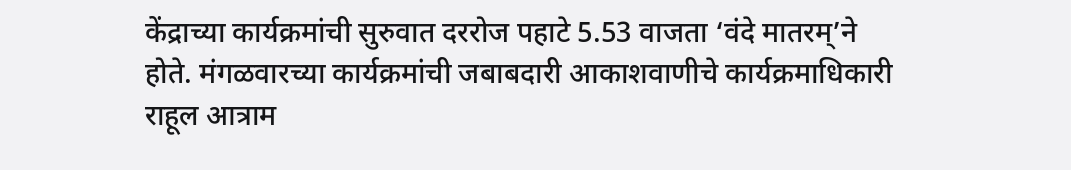केंद्राच्या कार्यक्रमांची सुरुवात दररोज पहाटे 5.53 वाजता ‘वंदे मातरम्’ने होते. मंगळवारच्या कार्यक्रमांची जबाबदारी आकाशवाणीचे कार्यक्रमाधिकारी राहूल आत्राम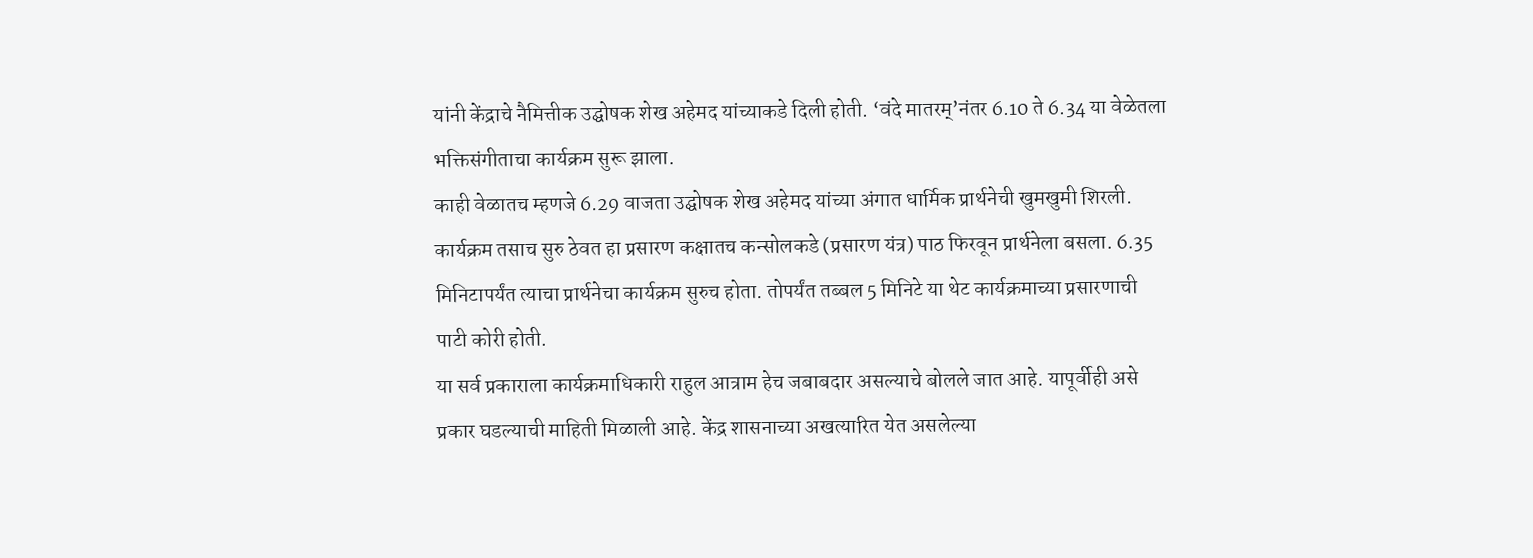यांनी केंद्राचे नैमित्तीक उद्घोषक शेख अहेमद यांच्याकडे दिली होती. ‘वंदे मातरम्’नंतर 6.10 ते 6.34 या वेळेतला भक्तिसंगीताचा कार्यक्रम सुरू झाला.
काही वेळातच म्हणजे 6.29 वाजता उद्घोषक शेख अहेमद यांच्या अंगात धार्मिक प्रार्थनेची खुमखुमी शिरली. कार्यक्रम तसाच सुरु ठेवत हा प्रसारण कक्षातच कन्सोलकडे (प्रसारण यंत्र) पाठ फिरवून प्रार्थनेला बसला. 6.35 मिनिटापर्यंत त्याचा प्रार्थनेचा कार्यक्रम सुरुच होता. तोपर्यंत तब्बल 5 मिनिटे या थेट कार्यक्रमाच्या प्रसारणाची पाटी कोरी होती.
या सर्व प्रकाराला कार्यक्रमाधिकारी राहुल आत्राम हेच जबाबदार असल्याचे बोलले जात आहे. यापूर्वीही असे प्रकार घडल्याची माहिती मिळाली आहे. केंद्र शासनाच्या अखत्यारित येत असलेल्या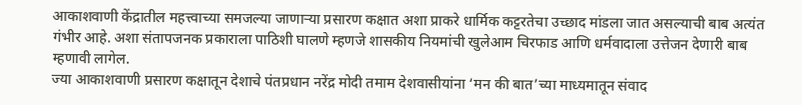आकाशवाणी केंद्रातील महत्त्वाच्या समजल्या जाणाऱ्या प्रसारण कक्षात अशा प्राकरे धार्मिक कट्टरतेचा उच्छाद मांडला जात असल्याची बाब अत्यंत गंभीर आहे. अशा संतापजनक प्रकाराला पाठिशी घालणे म्हणजे शासकीय नियमांची खुलेआम चिरफाड आणि धर्मवादाला उत्तेजन देणारी बाब म्हणावी लागेल.
ज्या आकाशवाणी प्रसारण कक्षातून देशाचे पंतप्रधान नरेंद्र मोदी तमाम देशवासीयांना ‘मन की बात’च्या माध्यमातून संवाद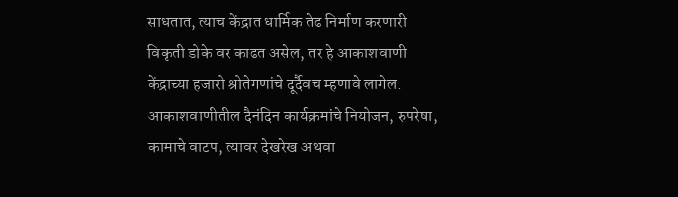साधतात, त्याच केंद्रात धार्मिक तेढ निर्माण करणारी विकृती डोके वर काढत असेल, तर हे आकाशवाणी केंद्राच्या हजारो श्रोतेगणांचे दूर्दैवच म्हणावे लागेल.
आकाशवाणीतील दैनंदिन कार्यक्रमांचे नियोजन, रुपरेषा, कामाचे वाटप, त्यावर देखरेख अथवा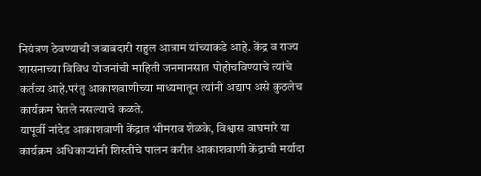नियंत्रण ठेवण्याची जबाबदारी राहुल आत्राम यांच्याकडे आहे. केंद्र व राज्य शासनाच्या विविध योजनांची माहिती जनमानसात पोहोचविण्याचे त्यांचे कर्तव्य आहे.परंतु आकाशवाणीच्या माध्यमातून त्यांनी अद्याप असे कुठलेच कार्यक्रम घेतले नसल्याचे कळते.
यापूर्वी नांदेड आकाशवाणी केंद्रात भीमराव शेळके, विश्वास वाघमारे या कार्यक्रम अधिकाऱ्यांनी शिस्तीचे पालन करीत आकाशवाणी केंद्राची मर्यादा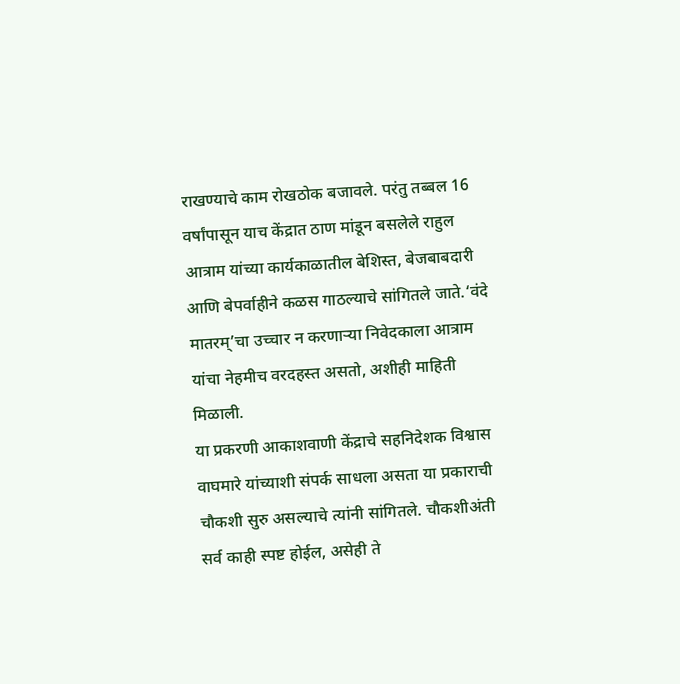राखण्याचे काम रोखठोक बजावले. परंतु तब्बल 16 वर्षांपासून याच केंद्रात ठाण मांडून बसलेले राहुल आत्राम यांच्या कार्यकाळातील बेशिस्त, बेजबाबदारी आणि बेपर्वाहीने कळस गाठल्याचे सांगितले जाते.‘वंदे मातरम्’चा उच्चार न करणाऱ्या निवेदकाला आत्राम यांचा नेहमीच वरदहस्त असतो, अशीही माहिती मिळाली.
या प्रकरणी आकाशवाणी केंद्राचे सहनिदेशक विश्वास वाघमारे यांच्याशी संपर्क साधला असता या प्रकाराची चौकशी सुरु असल्याचे त्यांनी सांगितले. चौकशीअंती सर्व काही स्पष्ट होईल, असेही ते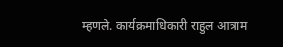म्हणले. कार्यक्रमाधिकारी राहुल आत्राम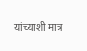यांच्याशी मात्र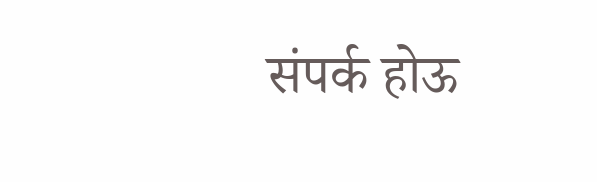संपर्क होऊ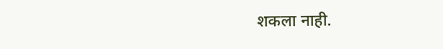शकला नाही.